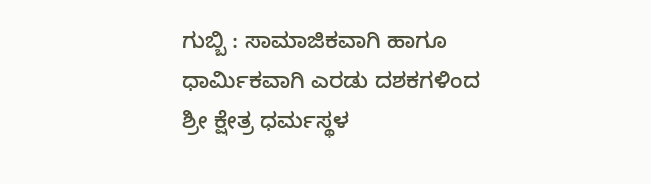ಗುಬ್ಬಿ : ಸಾಮಾಜಿಕವಾಗಿ ಹಾಗೂ ಧಾರ್ಮಿಕವಾಗಿ ಎರಡು ದಶಕಗಳಿಂದ ಶ್ರೀ ಕ್ಷೇತ್ರ ಧರ್ಮಸ್ಥಳ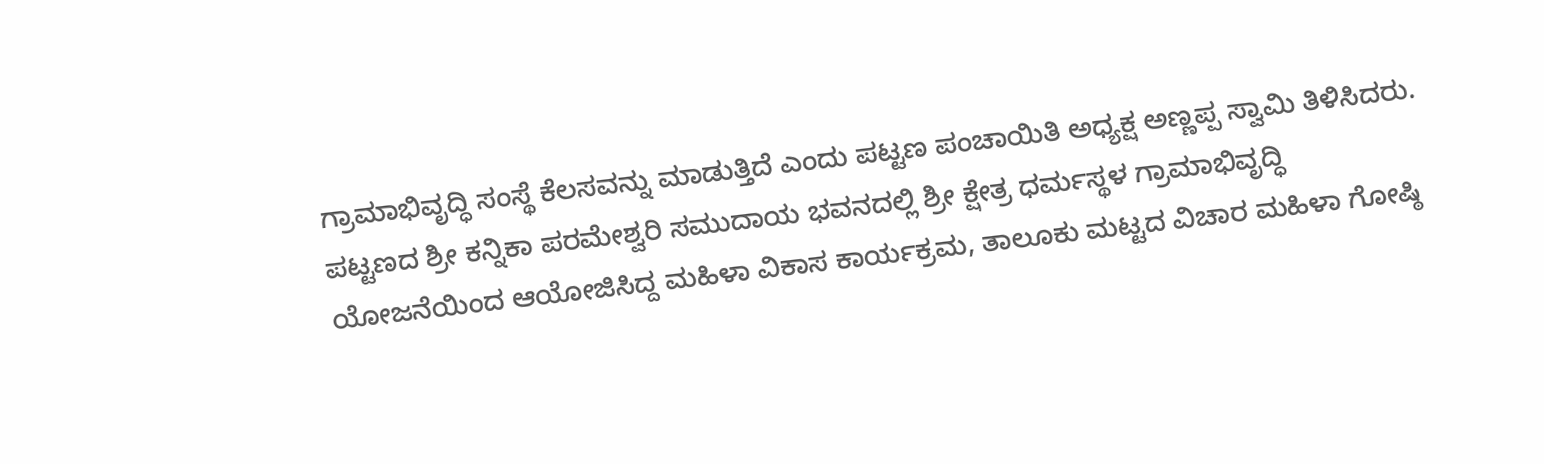ಗ್ರಾಮಾಭಿವೃದ್ಧಿ ಸಂಸ್ಥೆ ಕೆಲಸವನ್ನು ಮಾಡುತ್ತಿದೆ ಎಂದು ಪಟ್ಟಣ ಪಂಚಾಯಿತಿ ಅಧ್ಯಕ್ಷ ಅಣ್ಣಪ್ಪ ಸ್ವಾಮಿ ತಿಳಿಸಿದರು.
ಪಟ್ಟಣದ ಶ್ರೀ ಕನ್ನಿಕಾ ಪರಮೇಶ್ವರಿ ಸಮುದಾಯ ಭವನದಲ್ಲಿ ಶ್ರೀ ಕ್ಷೇತ್ರ ಧರ್ಮಸ್ಥಳ ಗ್ರಾಮಾಭಿವೃದ್ಧಿ ಯೋಜನೆಯಿಂದ ಆಯೋಜಿಸಿದ್ದ ಮಹಿಳಾ ವಿಕಾಸ ಕಾರ್ಯಕ್ರಮ, ತಾಲೂಕು ಮಟ್ಟದ ವಿಚಾರ ಮಹಿಳಾ ಗೋಷ್ಠಿ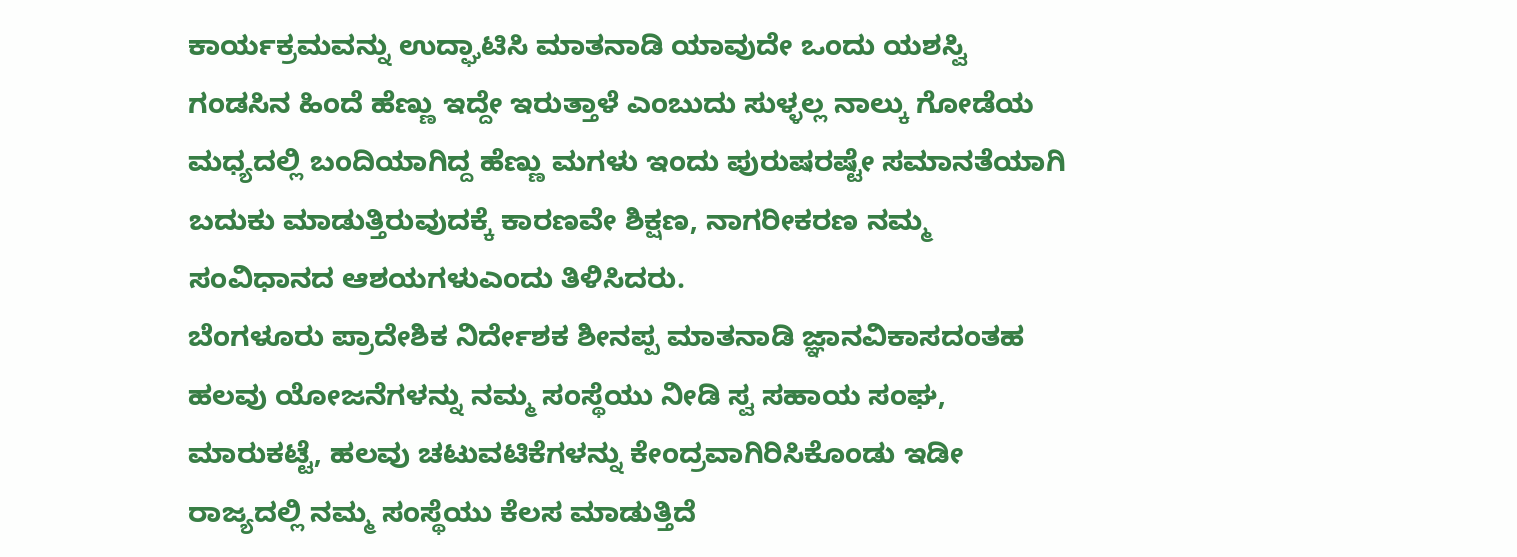ಕಾರ್ಯಕ್ರಮವನ್ನು ಉದ್ಘಾಟಿಸಿ ಮಾತನಾಡಿ ಯಾವುದೇ ಒಂದು ಯಶಸ್ವಿ ಗಂಡಸಿನ ಹಿಂದೆ ಹೆಣ್ಣು ಇದ್ದೇ ಇರುತ್ತಾಳೆ ಎಂಬುದು ಸುಳ್ಳಲ್ಲ ನಾಲ್ಕು ಗೋಡೆಯ ಮಧ್ಯದಲ್ಲಿ ಬಂದಿಯಾಗಿದ್ದ ಹೆಣ್ಣು ಮಗಳು ಇಂದು ಪುರುಷರಷ್ಟೇ ಸಮಾನತೆಯಾಗಿ ಬದುಕು ಮಾಡುತ್ತಿರುವುದಕ್ಕೆ ಕಾರಣವೇ ಶಿಕ್ಷಣ, ನಾಗರೀಕರಣ ನಮ್ಮ ಸಂವಿಧಾನದ ಆಶಯಗಳುಎಂದು ತಿಳಿಸಿದರು.
ಬೆಂಗಳೂರು ಪ್ರಾದೇಶಿಕ ನಿರ್ದೇಶಕ ಶೀನಪ್ಪ ಮಾತನಾಡಿ ಜ್ಞಾನವಿಕಾಸದಂತಹ ಹಲವು ಯೋಜನೆಗಳನ್ನು ನಮ್ಮ ಸಂಸ್ಥೆಯು ನೀಡಿ ಸ್ವ ಸಹಾಯ ಸಂಘ, ಮಾರುಕಟ್ಟೆ, ಹಲವು ಚಟುವಟಿಕೆಗಳನ್ನು ಕೇಂದ್ರವಾಗಿರಿಸಿಕೊಂಡು ಇಡೀ ರಾಜ್ಯದಲ್ಲಿ ನಮ್ಮ ಸಂಸ್ಥೆಯು ಕೆಲಸ ಮಾಡುತ್ತಿದೆ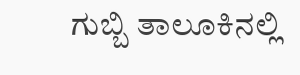ಗುಬ್ಬಿ ತಾಲೂಕಿನಲ್ಲಿ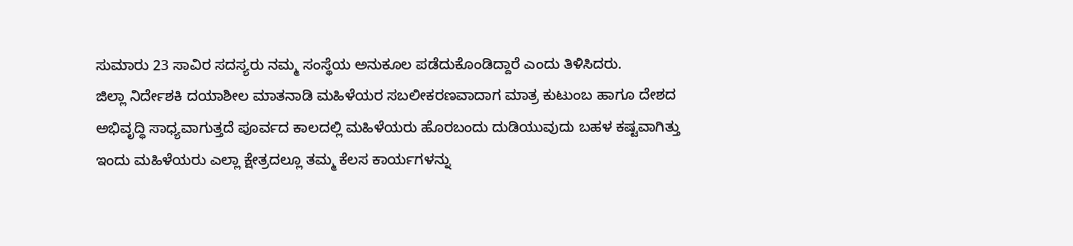ಸುಮಾರು 23 ಸಾವಿರ ಸದಸ್ಯರು ನಮ್ಮ ಸಂಸ್ಥೆಯ ಅನುಕೂಲ ಪಡೆದುಕೊಂಡಿದ್ದಾರೆ ಎಂದು ತಿಳಿಸಿದರು.
ಜಿಲ್ಲಾ ನಿರ್ದೇಶಕಿ ದಯಾಶೀಲ ಮಾತನಾಡಿ ಮಹಿಳೆಯರ ಸಬಲೀಕರಣವಾದಾಗ ಮಾತ್ರ ಕುಟುಂಬ ಹಾಗೂ ದೇಶದ ಅಭಿವೃದ್ಧಿ ಸಾಧ್ಯವಾಗುತ್ತದೆ ಪೂರ್ವದ ಕಾಲದಲ್ಲಿ ಮಹಿಳೆಯರು ಹೊರಬಂದು ದುಡಿಯುವುದು ಬಹಳ ಕಷ್ಟವಾಗಿತ್ತು ಇಂದು ಮಹಿಳೆಯರು ಎಲ್ಲಾ ಕ್ಷೇತ್ರದಲ್ಲೂ ತಮ್ಮ ಕೆಲಸ ಕಾರ್ಯಗಳನ್ನು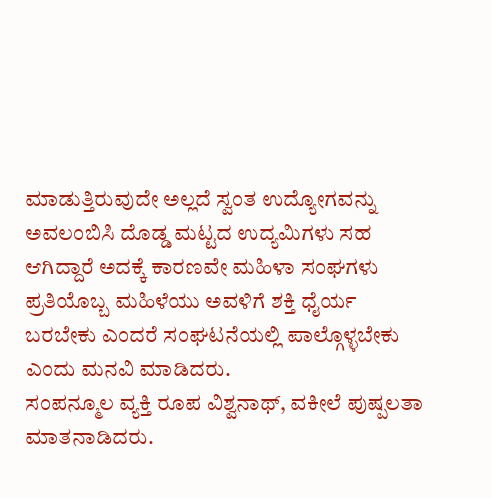ಮಾಡುತ್ತಿರುವುದೇ ಅಲ್ಲದೆ ಸ್ವಂತ ಉದ್ಯೋಗವನ್ನು ಅವಲಂಬಿಸಿ ದೊಡ್ಡ ಮಟ್ಟದ ಉದ್ಯಮಿಗಳು ಸಹ ಆಗಿದ್ದಾರೆ ಅದಕ್ಕೆ ಕಾರಣವೇ ಮಹಿಳಾ ಸಂಘಗಳು ಪ್ರತಿಯೊಬ್ಬ ಮಹಿಳೆಯು ಅವಳಿಗೆ ಶಕ್ತಿ ಧೈರ್ಯ ಬರಬೇಕು ಎಂದರೆ ಸಂಘಟನೆಯಲ್ಲಿ ಪಾಲ್ಗೊಳ್ಳಬೇಕು ಎಂದು ಮನವಿ ಮಾಡಿದರು.
ಸಂಪನ್ಮೂಲ ವ್ಯಕ್ತಿ ರೂಪ ವಿಶ್ವನಾಥ್, ವಕೀಲೆ ಪುಷ್ಪಲತಾ ಮಾತನಾಡಿದರು.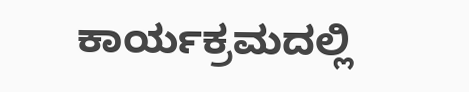ಕಾರ್ಯಕ್ರಮದಲ್ಲಿ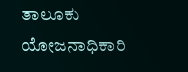ತಾಲೂಕು ಯೋಜನಾಧಿಕಾರಿ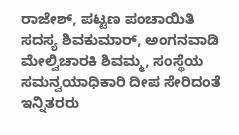ರಾಜೇಶ್, ಪಟ್ಟಣ ಪಂಚಾಯಿತಿ ಸದಸ್ಯ ಶಿವಕುಮಾರ್, ಅಂಗನವಾಡಿ ಮೇಲ್ವಿಚಾರಕಿ ಶಿವಮ್ಮ, ಸಂಸ್ಥೆಯ ಸಮನ್ವಯಾಧಿಕಾರಿ ದೀಪ ಸೇರಿದಂತೆ ಇನ್ನಿತರರು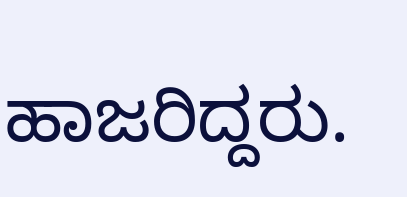ಹಾಜರಿದ್ದರು.